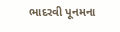ભાદરવી પૂનમના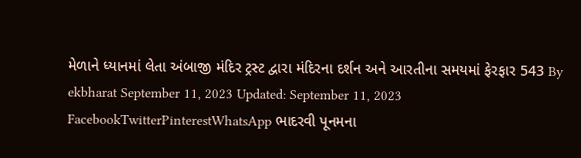મેળાને ધ્યાનમાં લેતા અંબાજી મંદિર ટ્રસ્ટ દ્વારા મંદિરના દર્શન અને આરતીના સમયમાં ફેરફાર 543 By ekbharat September 11, 2023 Updated: September 11, 2023 FacebookTwitterPinterestWhatsApp ભાદરવી પૂનમના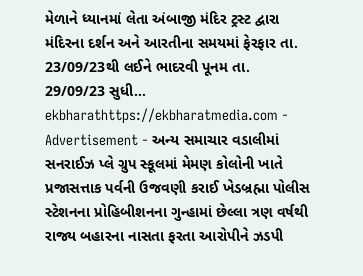મેળાને ધ્યાનમાં લેતા અંબાજી મંદિર ટ્રસ્ટ દ્વારા મંદિરના દર્શન અને આરતીના સમયમાં ફેરફાર તા. 23/09/23થી લઈને ભાદરવી પૂનમ તા. 29/09/23 સુધી… ekbharathttps://ekbharatmedia.com - Advertisement - અન્ય સમાચાર વડાલીમાં સનરાઈઝ પ્લે ગ્રુપ સ્કૂલમાં મેમણ કોલોની ખાતે પ્રજાસત્તાક પર્વની ઉજવણી કરાઈ ખેડબ્રહ્મા પોલીસ સ્ટેશનના પ્રોહિબીશનના ગુન્હામાં છેલ્લા ત્રણ વર્ષથી રાજ્ય બહારના નાસતા ફરતા આરોપીને ઝડપી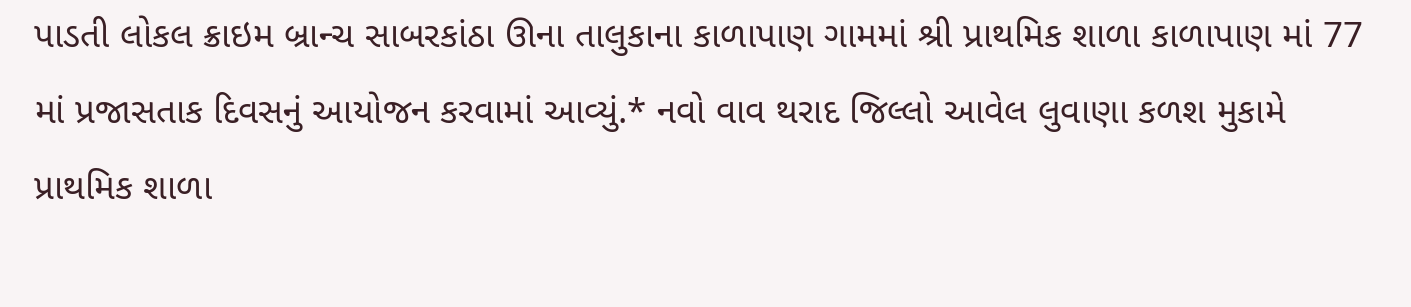પાડતી લોકલ ક્રાઇમ બ્રાન્ચ સાબરકાંઠા ઊના તાલુકાના કાળાપાણ ગામમાં શ્રી પ્રાથમિક શાળા કાળાપાણ માં 77 માં પ્રજાસતાક દિવસનું આયોજન કરવામાં આવ્યું.* નવો વાવ થરાદ જિલ્લો આવેલ લુવાણા કળશ મુકામે પ્રાથમિક શાળા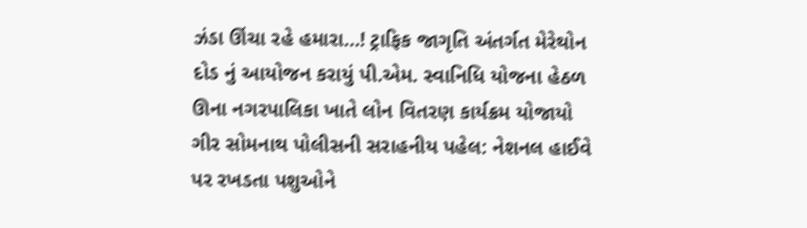ઝંડા ઊંચા રહે હમારા…! ટ્રાફિક જાગૃતિ અંતર્ગત મેરેથોન દોડ નું આયોજન કરાયું પી.એમ. સ્વાનિધિ યોજના હેઠળ ઊના નગરપાલિકા ખાતે લોન વિતરણ કાર્યક્રમ યોજાયો ગીર સોમનાથ પોલીસની સરાહનીય પહેલ: નેશનલ હાઈવે પર રખડતા પશુઓને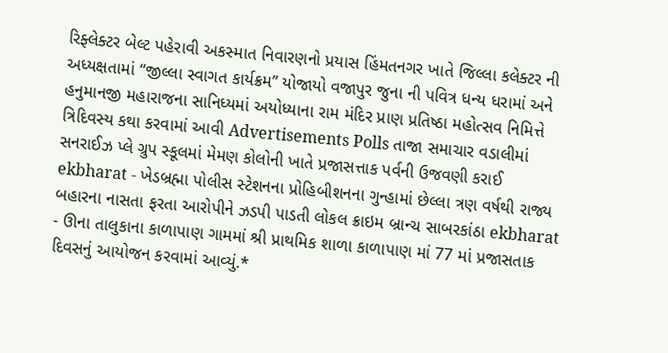રિફ્લેક્ટર બેલ્ટ પહેરાવી અકસ્માત નિવારણનો પ્રયાસ હિંમતનગર ખાતે જિલ્લા કલેક્ટર ની અધ્યક્ષતામાં “જીલ્લા સ્વાગત કાર્યક્રમ” યોજાયો વજાપુર જુના ની પવિત્ર ધન્ય ધરામાં અને હનુમાનજી મહારાજના સાનિધ્યમાં અયોધ્યાના રામ મંદિર પ્રાણ પ્રતિષ્ઠા મહોત્સવ નિમિત્તે ત્રિદિવસ્ય કથા કરવામાં આવી Advertisements Polls તાજા સમાચાર વડાલીમાં સનરાઈઝ પ્લે ગ્રુપ સ્કૂલમાં મેમણ કોલોની ખાતે પ્રજાસત્તાક પર્વની ઉજવણી કરાઈ ekbharat - ખેડબ્રહ્મા પોલીસ સ્ટેશનના પ્રોહિબીશનના ગુન્હામાં છેલ્લા ત્રણ વર્ષથી રાજ્ય બહારના નાસતા ફરતા આરોપીને ઝડપી પાડતી લોકલ ક્રાઇમ બ્રાન્ચ સાબરકાંઠા ekbharat - ઊના તાલુકાના કાળાપાણ ગામમાં શ્રી પ્રાથમિક શાળા કાળાપાણ માં 77 માં પ્રજાસતાક દિવસનું આયોજન કરવામાં આવ્યું.*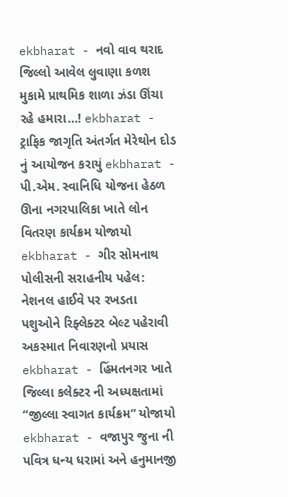ekbharat - નવો વાવ થરાદ જિલ્લો આવેલ લુવાણા કળશ મુકામે પ્રાથમિક શાળા ઝંડા ઊંચા રહે હમારા…! ekbharat - ટ્રાફિક જાગૃતિ અંતર્ગત મેરેથોન દોડ નું આયોજન કરાયું ekbharat - પી.એમ. સ્વાનિધિ યોજના હેઠળ ઊના નગરપાલિકા ખાતે લોન વિતરણ કાર્યક્રમ યોજાયો ekbharat - ગીર સોમનાથ પોલીસની સરાહનીય પહેલ: નેશનલ હાઈવે પર રખડતા પશુઓને રિફ્લેક્ટર બેલ્ટ પહેરાવી અકસ્માત નિવારણનો પ્રયાસ ekbharat - હિંમતનગર ખાતે જિલ્લા કલેક્ટર ની અધ્યક્ષતામાં “જીલ્લા સ્વાગત કાર્યક્રમ” યોજાયો ekbharat - વજાપુર જુના ની પવિત્ર ધન્ય ધરામાં અને હનુમાનજી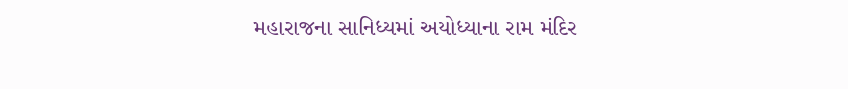મહારાજના સાનિધ્યમાં અયોધ્યાના રામ મંદિર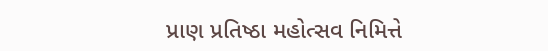પ્રાણ પ્રતિષ્ઠા મહોત્સવ નિમિત્તે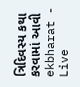ત્રિદિવસ્ય કથા કરવામાં આવી ekbharat - Live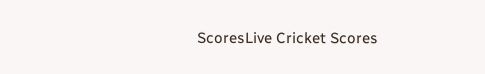ScoresLive Cricket Scores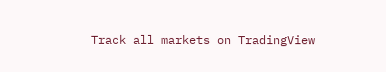Track all markets on TradingView